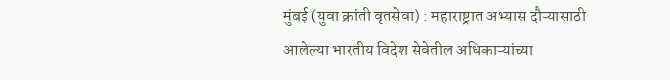मुंबई (युवा क्रांती वृतसेवा) : महाराष्ट्रात अभ्यास दौऱ्यासाठी आलेल्या भारतीय विदेश सेवेतील अधिकाऱ्यांच्या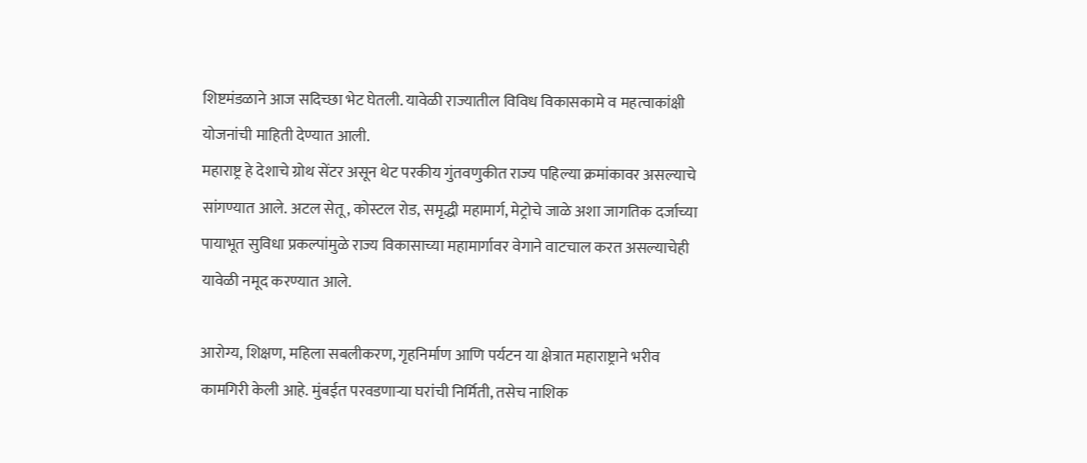शिष्टमंडळाने आज सदिच्छा भेट घेतली. यावेळी राज्यातील विविध विकासकामे व महत्वाकांक्षी योजनांची माहिती देण्यात आली.
महाराष्ट्र हे देशाचे ग्रोथ सेंटर असून थेट परकीय गुंतवणुकीत राज्य पहिल्या क्रमांकावर असल्याचे सांगण्यात आले. अटल सेतू, कोस्टल रोड, समृद्धी महामार्ग, मेट्रोचे जाळे अशा जागतिक दर्जाच्या पायाभूत सुविधा प्रकल्पांमुळे राज्य विकासाच्या महामार्गावर वेगाने वाटचाल करत असल्याचेही यावेळी नमूद करण्यात आले.

आरोग्य, शिक्षण, महिला सबलीकरण, गृहनिर्माण आणि पर्यटन या क्षेत्रात महाराष्ट्राने भरीव कामगिरी केली आहे. मुंबईत परवडणाऱ्या घरांची निर्मिती, तसेच नाशिक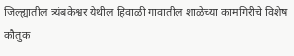जिल्ह्यातील त्र्यंबकेश्वर येथील हिवाळी गावातील शाळेच्या कामगिरीचे विशेष कौतुक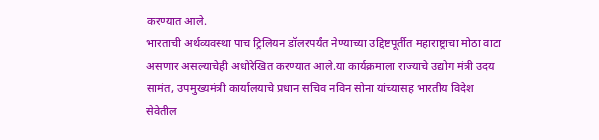करण्यात आले.
भारताची अर्थव्यवस्था पाच ट्रिलियन डॉलरपर्यंत नेण्याच्या उद्दिष्टपूर्तीत महाराष्ट्राचा मोठा वाटा असणार असल्याचेही अधोरेखित करण्यात आले.या कार्यक्रमाला राज्याचे उद्योग मंत्री उदय सामंत, उपमुख्यमंत्री कार्यालयाचे प्रधान सचिव नविन सोना यांच्यासह भारतीय विदेश सेवेतील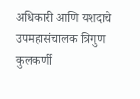अधिकारी आणि यशदाचे उपमहासंचालक त्रिगुण कुलकर्णी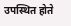उपस्थित होते